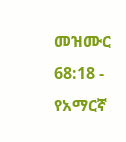መዝሙር 68:18 - የአማርኛ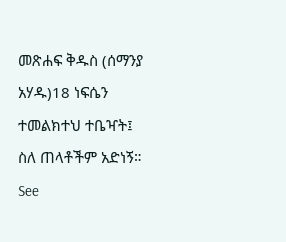መጽሐፍ ቅዱስ (ሰማንያ አሃዱ)18 ነፍሴን ተመልክተህ ተቤዣት፤ ስለ ጠላቶችም አድነኝ። See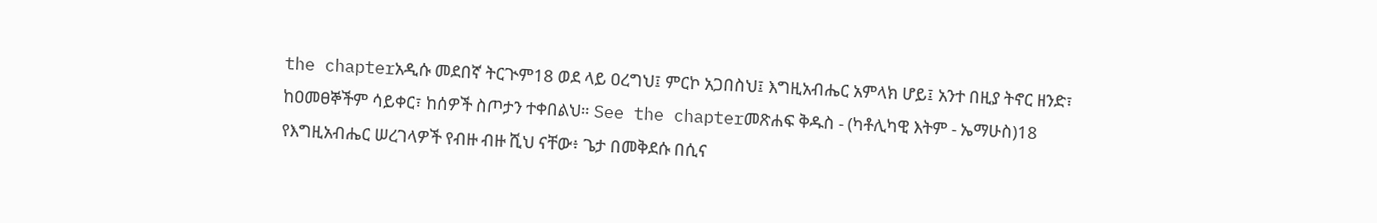the chapterአዲሱ መደበኛ ትርጒም18 ወደ ላይ ዐረግህ፤ ምርኮ አጋበስህ፤ እግዚአብሔር አምላክ ሆይ፤ አንተ በዚያ ትኖር ዘንድ፣ ከዐመፀኞችም ሳይቀር፣ ከሰዎች ስጦታን ተቀበልህ። See the chapterመጽሐፍ ቅዱስ - (ካቶሊካዊ እትም - ኤማሁስ)18 የእግዚአብሔር ሠረገላዎች የብዙ ብዙ ሺህ ናቸው፥ ጌታ በመቅደሱ በሲና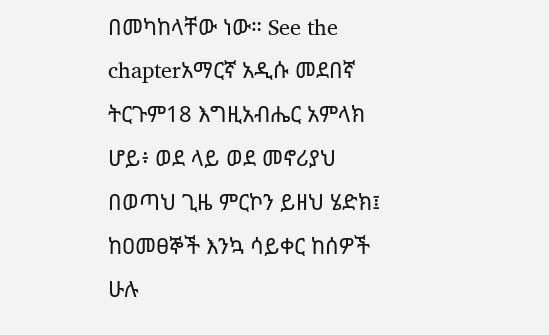በመካከላቸው ነው። See the chapterአማርኛ አዲሱ መደበኛ ትርጉም18 እግዚአብሔር አምላክ ሆይ፥ ወደ ላይ ወደ መኖሪያህ በወጣህ ጊዜ ምርኮን ይዘህ ሄድክ፤ ከዐመፀኞች እንኳ ሳይቀር ከሰዎች ሁሉ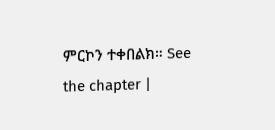ምርኮን ተቀበልክ። See the chapter |